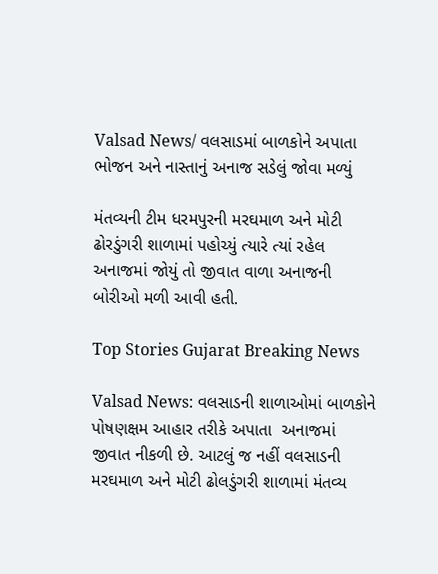Valsad News/ વલસાડમાં બાળકોને અપાતા ભોજન અને નાસ્તાનું અનાજ સડેલું જોવા મળ્યું

મંતવ્યની ટીમ ધરમપુરની મરઘમાળ અને મોટી ઢોરડુંગરી શાળામાં પહોચ્યું ત્યારે ત્યાં રહેલ અનાજમાં જોયું તો જીવાત વાળા અનાજની બોરીઓ મળી આવી હતી.

Top Stories Gujarat Breaking News

Valsad News: વલસાડની શાળાઓમાં બાળકોને પોષણક્ષમ આહાર તરીકે અપાતા  અનાજમાં જીવાત નીકળી છે. આટલું જ નહીં વલસાડની મરઘમાળ અને મોટી ઢોલડુંગરી શાળામાં મંતવ્ય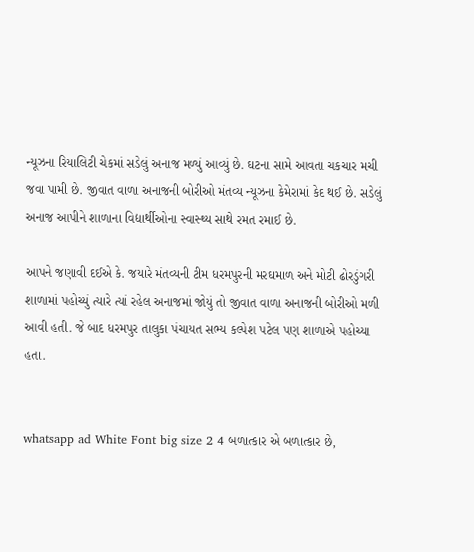ન્યૂઝના રિયાલિટી ચેકમાં સડેલું અનાજ મળ્યું આવ્યું છે. ઘટના સામે આવતા ચકચાર મચી જવા પામી છે. જીવાત વાળા અનાજની બોરીઓ મંતવ્ય ન્યૂઝના કેમેરામાં કેદ થઈ છે. સડેલું અનાજ આપીને શાળાના વિદ્યાર્થીઓના સ્વાસ્થ્ય સાથે રમત રમાઈ છે.

આપને જણાવી દઈએ કે. જયારે મંતવ્યની ટીમ ધરમપુરની મરઘમાળ અને મોટી ઢોરડુંગરી શાળામાં પહોચ્યું ત્યારે ત્યાં રહેલ અનાજમાં જોયું તો જીવાત વાળા અનાજની બોરીઓ મળી આવી હતી. જે બાદ ધરમપુર તાલુકા પંચાયત સભ્ય કલ્પેશ પટેલ પણ શાળાએ પહોચ્યા હતા.


whatsapp ad White Font big size 2 4 બળાત્કાર એ બળાત્કાર છે,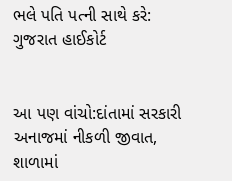ભલે પતિ પત્ની સાથે કરે: ગુજરાત હાઈકોર્ટ


આ પણ વાંચો:દાંતામાં સરકારી અનાજમાં નીકળી જીવાત, શાળામાં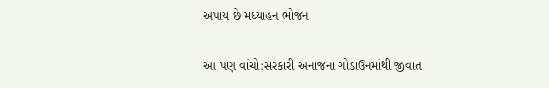અપાય છે મધ્યાહન ભોજન

આ પણ વાંચો:સરકારી અનાજના ગોડાઉનમાંથી જીવાત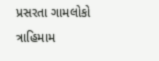પ્રસરતા ગામલોકો ત્રાહિમામ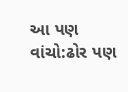આ પણ વાંચો:ઢોર પણ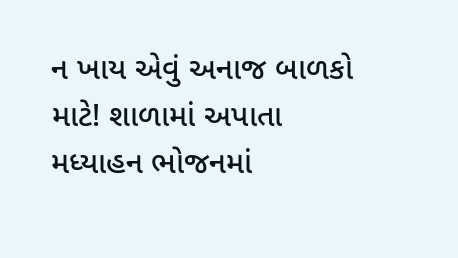ન ખાય એવું અનાજ બાળકો માટે! શાળામાં અપાતા મધ્યાહન ભોજનમાં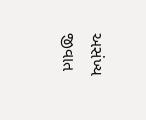અસંખ્ય જીવાત